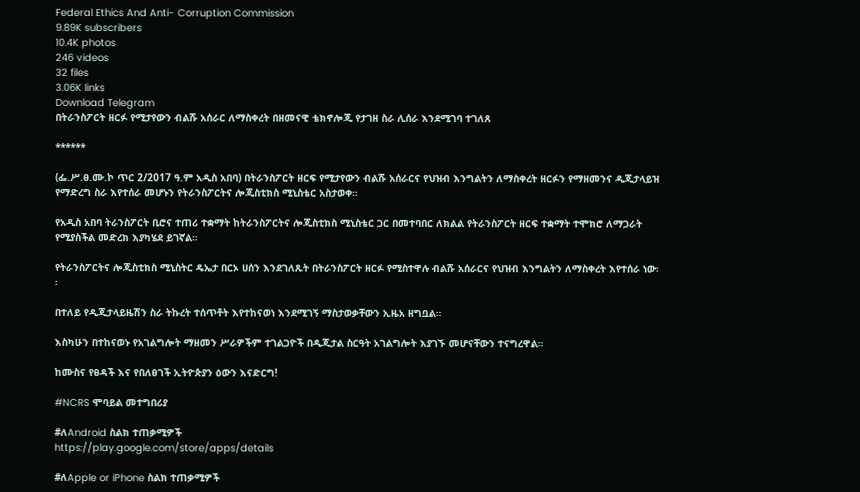Federal Ethics And Anti- Corruption Commission
9.89K subscribers
10.4K photos
246 videos
32 files
3.06K links
Download Telegram
በትራንስፖርት ዘርፉ የሚታየውን ብልሹ አሰራር ለማስቀረት በዘመናዊ ቴክኖሎጂ የታገዘ ስራ ሊሰራ እንደሚገባ ተገለጸ

******

(ፌ.ሥ.ፀ.ሙ.ኮ ጥር 2/2017 ዓ.ም አዲስ አበባ) በትራንስፖርት ዘርፍ የሚታየውን ብልሹ አሰራርና የህዝብ እንግልትን ለማስቀረት ዘርፉን የማዘመንና ዲጂታላይዝ የማድረግ ስራ እየተሰራ መሆኑን የትራንስፖርትና ሎጂስቲክስ ሚኒስቴር አስታወቀ።

የአዲስ አበባ ትራንስፖርት ቢሮና ተጠሪ ተቋማት ከትራንስፖርትና ሎጂስቲክስ ሚኒስቴር ጋር በመተባበር ለክልል የትራንስፖርት ዘርፍ ተቋማት ተሞክሮ ለማጋራት የሚያስችል መድረክ እያካሄደ ይገኛል።

የትራንስፖርትና ሎጂስቲክስ ሚኒስትር ዴኤታ በርኦ ሀሰን እንደገለጹት በትራንስፖርት ዘርፉ የሚስተዋሉ ብልሹ አሰራርና የህዝብ እንግልትን ለማስቀረት እየተሰራ ነው፡፡

በተለይ የዲጂታላይዜሽን ስራ ትኩረት ተሰጥቶት እየተከናወነ እንደሚገኝ ማስታወቃቸውን ኢዜአ ዘግቧል።

እስካሁን በተከናወኑ የአገልግሎት ማዘመን ሥራዎችም ተገልጋዮች በዲጂታል ስርዓት አገልግሎት እያገኙ መሆናቸውን ተናግረዋል።

ከሙስና የፀዳች እና የበለፀገች ኢትዮጵያን ዕውን እናድርግ!

#NCRS ሞባይል መተግበሪያ

#ለAndroid ስልክ ተጠቃሚዎች
https://play.google.com/store/apps/details

#ለApple or iPhone ስልክ ተጠቃሚዎች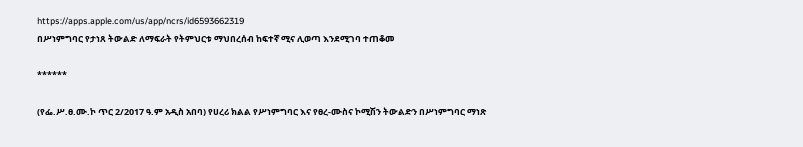https://apps.apple.com/us/app/ncrs/id6593662319
በሥነምግባር የታነጸ ትውልድ ለማፍራት የትምህርቱ ማህበረሰብ ከፍተኛ ሚና ሊወጣ እንደሚገባ ተጠቆመ

******

(የፌ.ሥ.ፀ.ሙ.ኮ ጥር 2/2017 ዓ.ም አዲስ አበባ) የሀረሪ ክልል የሥነምግባር እና የፀረ-ሙስና ኮሚሽን ትውልድን በሥነምግባር ማነጽ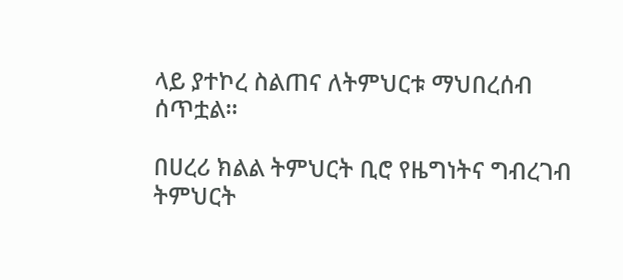ላይ ያተኮረ ስልጠና ለትምህርቱ ማህበረሰብ ሰጥቷል።

በሀረሪ ክልል ትምህርት ቢሮ የዜግነትና ግብረገብ ትምህርት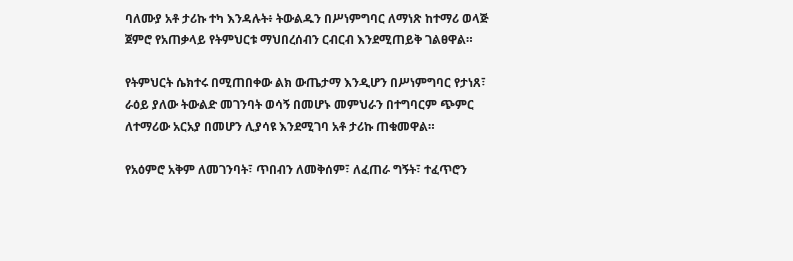ባለሙያ አቶ ታሪኩ ተካ እንዳሉት፥ ትውልዱን በሥነምግባር ለማነጽ ከተማሪ ወላጅ ጀምሮ የአጠቃላይ የትምህርቱ ማህበረሰብን ርብርብ እንደሚጠይቅ ገልፀዋል።

የትምህርት ሴክተሩ በሚጠበቀው ልክ ውጤታማ እንዲሆን በሥነምግባር የታነጸ፣ ራዕይ ያለው ትውልድ መገንባት ወሳኝ በመሆኑ መምህራን በተግባርም ጭምር ለተማሪው አርአያ በመሆን ሊያሳዩ እንደሚገባ አቶ ታሪኩ ጠቁመዋል።

የአዕምሮ አቅም ለመገንባት፣ ጥበብን ለመቅሰም፣ ለፈጠራ ግኝት፣ ተፈጥሮን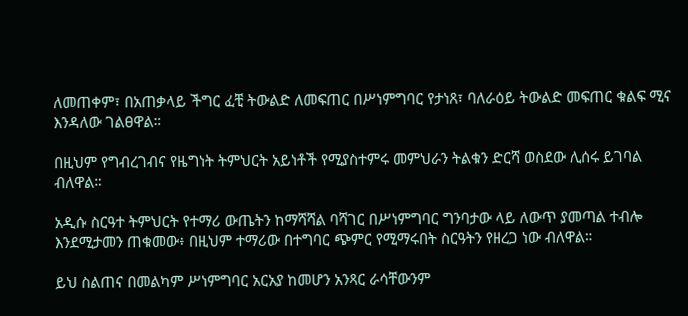ለመጠቀም፣ በአጠቃላይ ችግር ፈቺ ትውልድ ለመፍጠር በሥነምግባር የታነጸ፣ ባለራዕይ ትውልድ መፍጠር ቁልፍ ሚና እንዳለው ገልፀዋል።

በዚህም የግብረገብና የዜግነት ትምህርት አይነቶች የሚያስተምሩ መምህራን ትልቁን ድርሻ ወስደው ሊሰሩ ይገባል ብለዋል።

አዲሱ ስርዓተ ትምህርት የተማሪ ውጤትን ከማሻሻል ባሻገር በሥነምግባር ግንባታው ላይ ለውጥ ያመጣል ተብሎ እንደሚታመን ጠቁመው፥ በዚህም ተማሪው በተግባር ጭምር የሚማሩበት ስርዓትን የዘረጋ ነው ብለዋል።

ይህ ስልጠና በመልካም ሥነምግባር አርአያ ከመሆን አንጻር ራሳቸውንም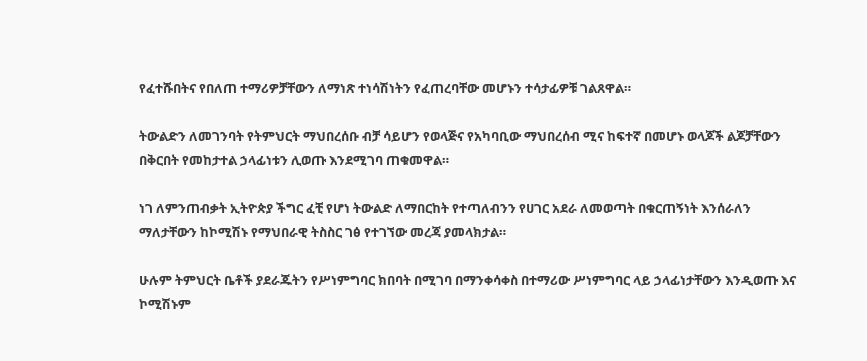የፈተሹበትና የበለጠ ተማሪዎቻቸውን ለማነጽ ተነሳሽነትን የፈጠረባቸው መሆኑን ተሳታፊዎቹ ገልጸዋል።

ትውልድን ለመገንባት የትምህርት ማህበረሰቡ ብቻ ሳይሆን የወላጅና የአካባቢው ማህበረሰብ ሚና ከፍተኛ በመሆኑ ወላጆች ልጆቻቸውን በቅርበት የመከታተል ኃላፊነቱን ሊወጡ እንደሚገባ ጠቁመዋል።

ነገ ለምንጠብቃት ኢትዮጵያ ችግር ፈቺ የሆነ ትውልድ ለማበርከት የተጣለብንን የሀገር አደራ ለመወጣት በቁርጠኝነት እንሰራለን ማለታቸውን ከኮሚሽኑ የማህበራዊ ትስስር ገፅ የተገኘው መረጃ ያመላክታል።

ሁሉም ትምህርት ቤቶች ያደራጁትን የሥነምግባር ክበባት በሚገባ በማንቀሳቀስ በተማሪው ሥነምግባር ላይ ኃላፊነታቸውን እንዲወጡ እና ኮሚሽኑም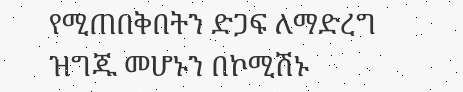የሚጠበቅበትን ድጋፍ ለማድረግ ዝግጁ መሆኑን በኮሚሽኑ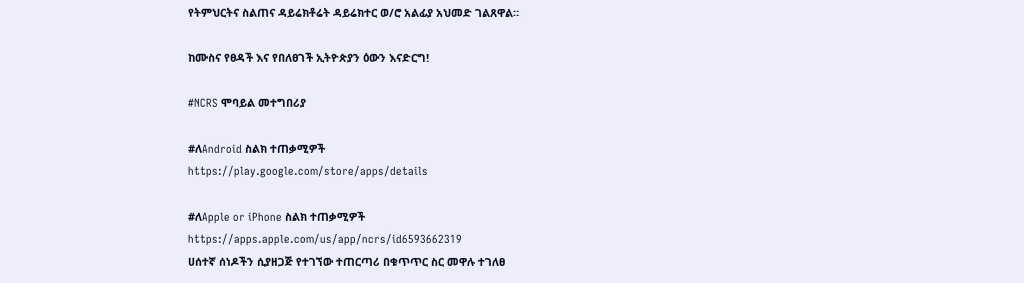የትምህርትና ስልጠና ዳይሬክቶሬት ዳይሬክተር ወ/ሮ አልፊያ አህመድ ገልጸዋል።

ከሙስና የፀዳች እና የበለፀገች ኢትዮጵያን ዕውን እናድርግ!

#NCRS ሞባይል መተግበሪያ

#ለAndroid ስልክ ተጠቃሚዎች
https://play.google.com/store/apps/details

#ለApple or iPhone ስልክ ተጠቃሚዎች
https://apps.apple.com/us/app/ncrs/id6593662319
ሀሰተኛ ሰነዶችን ሲያዘጋጅ የተገኘው ተጠርጣሪ በቁጥጥር ስር መዋሉ ተገለፀ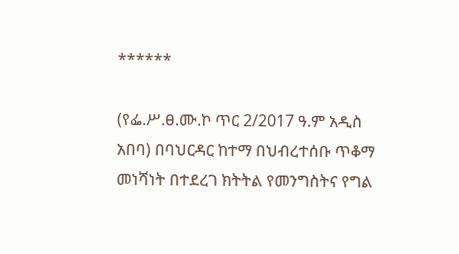******

(የፌ.ሥ.ፀ.ሙ.ኮ ጥር 2/2017 ዓ.ም አዲስ አበባ) በባህርዳር ከተማ በህብረተሰቡ ጥቆማ መነሻነት በተደረገ ክትትል የመንግስትና የግል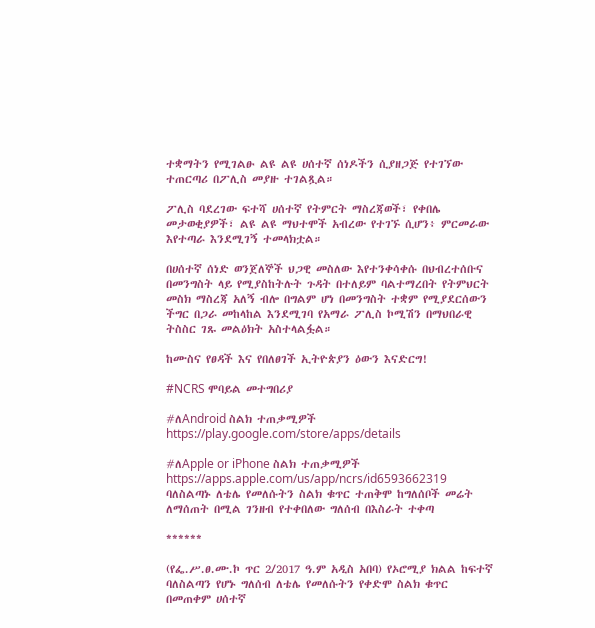ተቋማትን የሚገልፁ ልዩ ልዩ ሀሰተኛ ሰነዶችን ሲያዘጋጅ የተገኘው ተጠርጣሪ በፖሊስ መያዙ ተገልጿል።

ፖሊስ ባደረገው ፍተሻ ሀሰተኛ የትምርት ማስረጃወች፣ የቀበሌ መታወቂያዎች፣ ልዩ ልዩ ማህተሞች አብረው የተገኙ ሲሆን፥ ምርመራው እየተጣራ እንደሚገኝ ተመላክቷል።

በሀሰተኛ ሰነድ ወንጀለኞች ህጋዊ መስለው እየተንቀሳቀሱ በህብረተሰቡና በመንግስት ላይ የሚያስከትሉት ጉዳት በተለይም ባልተማረበት የትምህርት መስክ ማስረጃ አለኝ ብሎ በግልም ሆነ በመንግስት ተቋም የሚያደርሰውን ችግር በጋራ መከላከል እንደሚገባ የአማራ ፖሊስ ኮሚሽን በማህበራዊ ትስስር ገጹ መልዕክት አስተላልፏል።

ከሙስና የፀዳች እና የበለፀገች ኢትዮጵያን ዕውን እናድርግ!

#NCRS ሞባይል መተግበሪያ

#ለAndroid ስልክ ተጠቃሚዎች
https://play.google.com/store/apps/details

#ለApple or iPhone ስልክ ተጠቃሚዎች
https://apps.apple.com/us/app/ncrs/id6593662319
ባለስልጣኑ ለቴሌ የመለሱትን ስልክ ቁጥር ተጠቅሞ ከግለሰቦች መሬት ለማሰጠት በሚል ገንዘብ የተቀበለው ግለሰብ በእስራት ተቀጣ

******

(የፌ.ሥ.ፀ.ሙ.ኮ ጥር 2/2017 ዓ.ም አዲስ አበባ) የኦሮሚያ ክልል ከፍተኛ ባለስልጣን የሆኑ ግለሰብ ለቴሌ የመለሱትን የቀድሞ ስልክ ቁጥር በመጠቀም ሀሰተኛ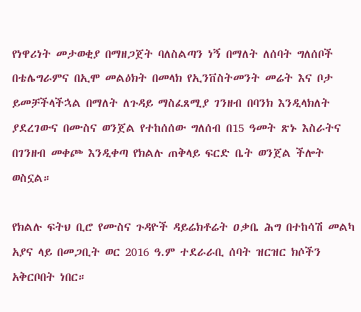የነዋሪነት መታወቂያ በማዘጋጀት ባለስልጣን ነኝ በማለት ለሰባት ግለሰቦች በቴሌግራምና በኢሞ መልዕክት በመላክ የኢንቨስትመንት መሬት እና ቦታ ይመቻችላችኋል በማለት ለጉዳይ ማስፈጸሚያ ገንዘብ በባንክ እንዲላክለት ያደረገውና በሙስና ወንጀል የተከሰሰው ግለሰብ በ15 ዓመት ጽኑ እስራትና በገንዘብ መቀጮ እንዲቀጣ የክልሉ ጠቅላይ ፍርድ ቤት ወንጀል ችሎት ወስኗል።

የክልሉ ፍትህ ቢሮ የሙስና ጉዳዮች ዳይሬክቶሬት ዐቃቤ ሕግ በተከሳሽ መልካ አያና ላይ በመጋቢት ወር 2016 ዓ.ም ተደራራቢ ሰባት ዝርዝር ክሶችን አቅርቦበት ነበር።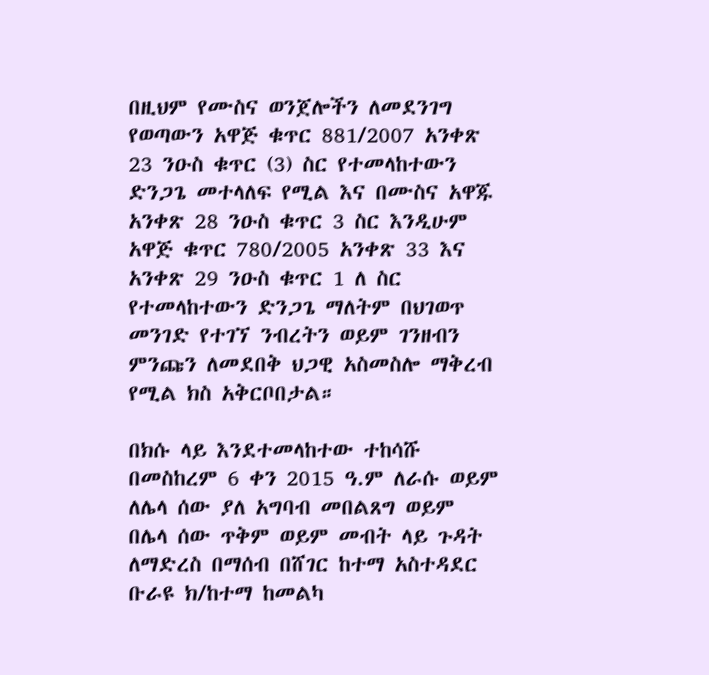በዚህም የሙስና ወንጀሎችን ለመደንገግ የወጣውን አዋጅ ቁጥር 881/2007 አንቀጽ 23 ንዑስ ቁጥር (3) ስር የተመላከተውን ድንጋጌ መተላለፍ የሚል እና በሙስና አዋጁ አንቀጽ 28 ንዑስ ቁጥር 3 ስር እንዲሁም አዋጅ ቁጥር 780/2005 አንቀጽ 33 እና አንቀጽ 29 ንዑስ ቁጥር 1 ለ ስር የተመላከተውን ድንጋጌ ማለትም በህገወጥ መንገድ የተገኘ ንብረትን ወይም ገንዘብን ምንጩን ለመደበቅ ህጋዊ አስመስሎ ማቅረብ የሚል ክስ አቅርቦበታል።

በክሱ ላይ እንደተመላከተው ተከሳሹ በመስከረም 6 ቀን 2015 ዓ.ም ለራሱ ወይም ለሌላ ሰው ያለ አግባብ መበልጸግ ወይም በሌላ ሰው ጥቅም ወይም መብት ላይ ጉዳት ለማድረስ በማሰብ በሸገር ከተማ አስተዳደር ቡራዩ ክ/ከተማ ከመልካ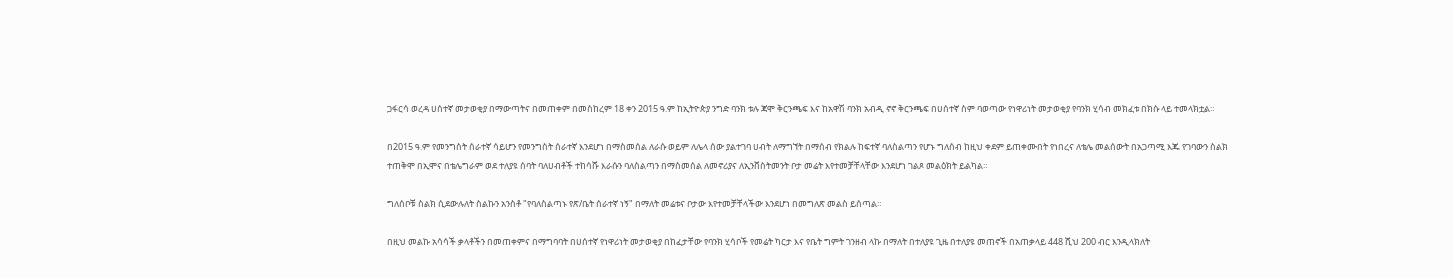ጋፋርሳ ወረዳ ሀሰተኛ መታወቂያ በማውጣትና በመጠቀም በመስከረም 18 ቀን 2015 ዓ.ም ከኢትዮጵያ ንግድ ባንክ ቱሉ ጃሞ ቅርንጫፍ እና ከአዋሽ ባንክ አብዲ ኖኖ ቅርንጫፍ በሀሰተኛ ስም ባወጣው የነዋሪነት መታወቂያ የባንክ ሂሳብ መክፈቱ በክሱ ላይ ተመላክቷል።

በ2015 ዓ.ም የመንግስት ሰራተኛ ሳይሆን የመንግስት ሰራተኛ እንደሆነ በማስመሰል ለራሱ ወይም ለሌላ ሰው ያልተገባ ሀብት ለማግኘት በማሰብ የክልሉ ከፍተኛ ባለስልጣን የሆኑ ግለሰብ ከዚህ ቀደም ይጠቀሙበት የነበረና ለቴሌ መልሰውት በአጋጣሚ እጁ የገባውን ስልክ ተጠቅሞ በኢሞና በቴሌግራም ወደ ተለያዩ ሰባት ባለሀብቶች ተከሳሹ እራሱን ባለስልጣን በማስመሰል ለመኖሪያና ለኢንቨስትመንት ቦታ መሬት እየተመቻቸላቸው እንደሆነ ገልጾ መልዕክት ይልካል።

ግለሰቦቹ ስልክ ሲደውሉለት ስልኩን አንስቶ "የባለስልጣኑ የጽ/ቤት ሰራተኛ ነኝ" በማለት መሬቱና ቦታው እየተመቻቸላችው እንደሆነ በመግለጽ መልስ ይሰጣል።

በዚህ መልኩ አሳሳች ቃላቶችን በመጠቀምና በማግባባት በሀሰተኛ የነዋሪነት መታወቂያ በከፈታቸው የባንክ ሂሳቦች የመሬት ካርታ እና የቤት ግምት ገንዘብ ላኩ በማለት በተለያዩ ጊዜ በተለያዩ መጠኖች በአጠቃላይ 448 ሺህ 200 ብር እንዲላክለት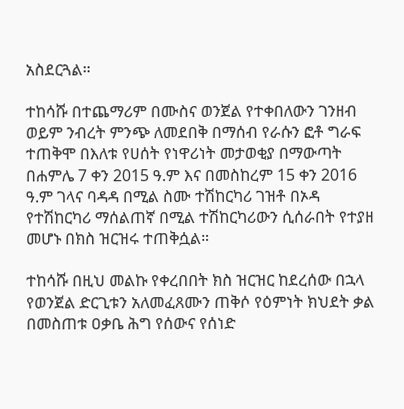አስደርጓል።

ተከሳሹ በተጨማሪም በሙስና ወንጀል የተቀበለውን ገንዘብ ወይም ንብረት ምንጭ ለመደበቅ በማሰብ የራሱን ፎቶ ግራፍ ተጠቅሞ በእለቱ የሀሰት የነዋሪነት መታወቂያ በማውጣት በሐምሌ 7 ቀን 2015 ዓ.ም እና በመስከረም 15 ቀን 2016 ዓ.ም ገላና ባዳዳ በሚል ስሙ ተሽከርካሪ ገዝቶ በኦዳ የተሽከርካሪ ማሰልጠኛ በሚል ተሽከርካሪውን ሲሰራበት የተያዘ መሆኑ በክስ ዝርዝሩ ተጠቅሷል።

ተከሳሹ በዚህ መልኩ የቀረበበት ክስ ዝርዝር ከደረሰው በኋላ የወንጀል ድርጊቱን አለመፈጸሙን ጠቅሶ የዕምነት ክህደት ቃል በመስጠቱ ዐቃቤ ሕግ የሰውና የሰነድ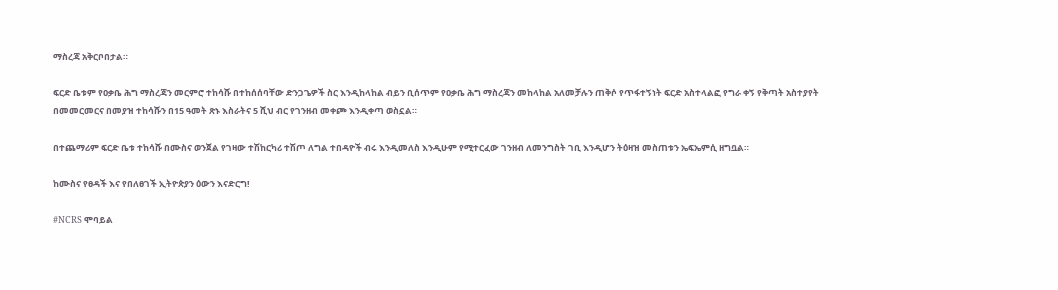ማስረጃ አቅርቦበታል።

ፍርድ ቤቱም የዐቃቤ ሕግ ማስረጃን መርምሮ ተከሳሹ በተከሰሰባቸው ድንጋጌዎች ስር እንዲከላከል ብይን ቢሰጥም የዐቃቤ ሕግ ማስረጃን መከላከል አለመቻሉን ጠቅሶ የጥፋተኝነት ፍርድ አስተላልፎ የግራ ቀኝ የቅጣት አስተያየት በመመርመርና በመያዝ ተከሳሹን በ15 ዓመት ጽኑ እስራትና 5 ሺህ ብር የገንዘብ መቀጮ እንዲቀጣ ወስኗል።

በተጨማሪም ፍርድ ቤቱ ተከሳሹ በሙስና ወንጀል የገዛው ተሽከርካሪ ተሽጦ ለግል ተበዳዮች ብሩ እንዲመለስ እንዲሁም የሚተርፈው ገንዘብ ለመንግስት ገቢ እንዲሆን ትዕዛዝ መስጠቱን ኤፍኤምሲ ዘግቧል።

ከሙስና የፀዳች እና የበለፀገች ኢትዮጵያን ዕውን እናድርግ!

#NCRS ሞባይል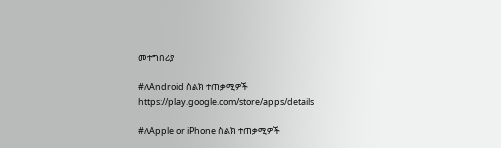መተግበሪያ

#ለAndroid ስልክ ተጠቃሚዎች
https://play.google.com/store/apps/details

#ለApple or iPhone ስልክ ተጠቃሚዎች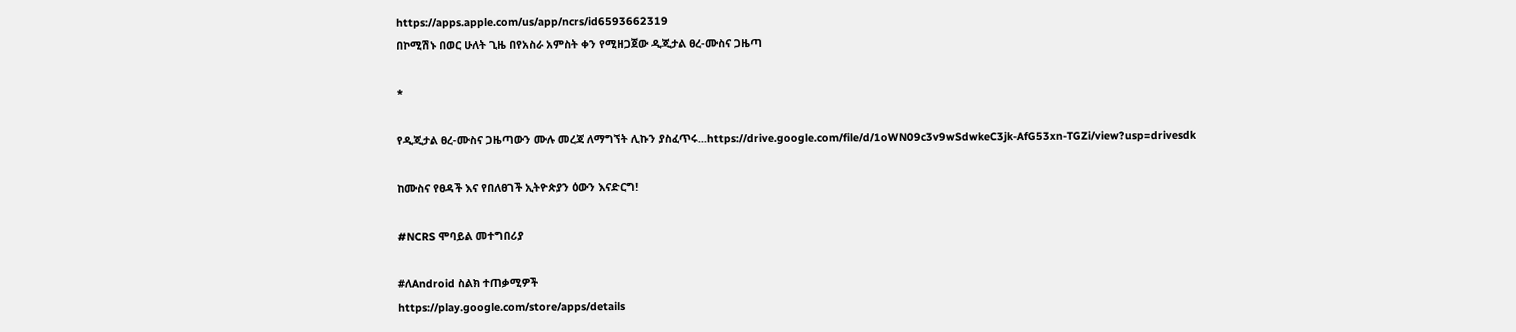https://apps.apple.com/us/app/ncrs/id6593662319
በኮሚሽኑ በወር ሁለት ጊዜ በየአስራ አምስት ቀን የሚዘጋጀው ዲጂታል ፀረ-ሙስና ጋዜጣ

*

የዲጂታል ፀረ-ሙስና ጋዜጣውን ሙሉ መረጃ ለማግኘት ሊኩን ያስፈጥሩ...https://drive.google.com/file/d/1oWN09c3v9wSdwkeC3jk-AfG53xn-TGZi/view?usp=drivesdk

ከሙስና የፀዳች እና የበለፀገች ኢትዮጵያን ዕውን እናድርግ!

#NCRS ሞባይል መተግበሪያ

#ለAndroid ስልክ ተጠቃሚዎች
https://play.google.com/store/apps/details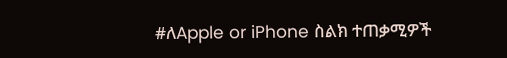#ለApple or iPhone ስልክ ተጠቃሚዎች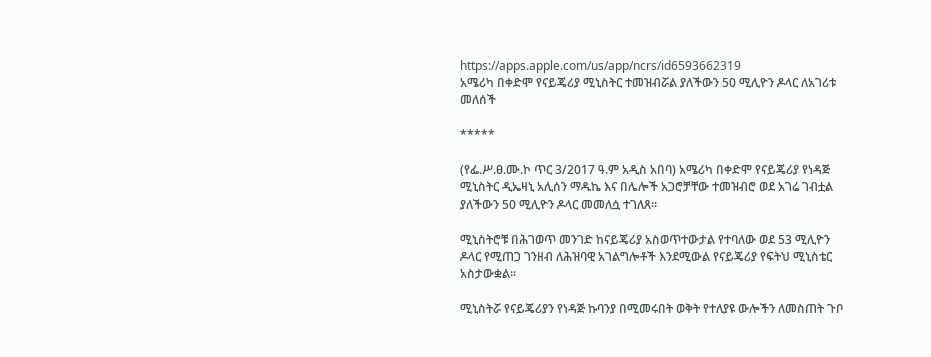https://apps.apple.com/us/app/ncrs/id6593662319
አሜሪካ በቀድሞ የናይጄሪያ ሚኒስትር ተመዝብሯል ያለችውን 50 ሚሊዮን ዶላር ለአገሪቱ መለሰች

*****

(የፌ.ሥ.ፀ.ሙ.ኮ ጥር 3/2017 ዓ.ም አዲስ አበባ) አሜሪካ በቀድሞ የናይጄሪያ የነዳጅ ሚኒስትር ዲኤዛኒ አሊሰን ማዱኬ እና በሌሎች አጋሮቻቸው ተመዝብሮ ወደ አገሬ ገብቷል ያለችውን 50 ሚሊዮን ዶላር መመለሷ ተገለጸ።

ሚኒስትሮቹ በሕገወጥ መንገድ ከናይጄሪያ አስወጥተውታል የተባለው ወደ 53 ሚሊዮን ዶላር የሚጠጋ ገንዘብ ለሕዝባዊ አገልግሎቶች እንደሚውል የናይጄሪያ የፍትህ ሚኒስቴር አስታውቋል።

ሚኒስትሯ የናይጄሪያን የነዳጅ ኩባንያ በሚመሩበት ወቅት የተለያዩ ውሎችን ለመስጠት ጉቦ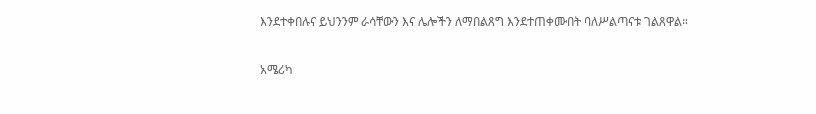እንደተቀበሉና ይህንንም ራሳቸውን እና ሌሎችን ለማበልጸግ እንደተጠቀሙበት ባለሥልጣናቱ ገልጸዋል።

አሜሪካ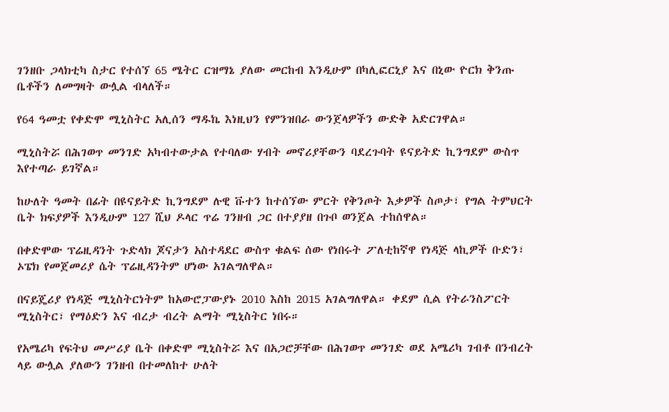ገንዘቡ ጋላክቲካ ስታር የተሰኘ 65 ሜትር ርዝማኔ ያለው መርከብ እንዲሁም በካሊፎርኒያ እና በኒው ዮርክ ቅንጡ ቤቶችን ለመግዛት ውሏል ብላለች።

የ64 ዓመቷ የቀድሞ ሚኒስትር አሊሰን ማዱኬ እነዚህን የምንዝበራ ውንጀላዎችን ውድቅ አድርገዋል።

ሚኒስትሯ በሕገወጥ መንገድ አካብተውታል የተባለው ሃብት መኖሪያቸውን ባደረጉባት ዩናይትድ ኪንግደም ውስጥ እየተጣራ ይገኛል።

ከሁለት ዓመት በፊት በዩናይትድ ኪንግደም ሉዊ ቩተን ከተሰኘው ምርት የቅንጦት እቃዎች ስጦታ፣ የግል ትምህርት ቤት ክፍያዎች እንዲሁም 127 ሺህ ዶላር ጥሬ ገንዘብ ጋር በተያያዘ በጉቦ ወንጀል ተከሰዋል።

በቀድሞው ፕሬዚዳንት ጉድላክ ጆናታን አስተዳደር ውስጥ ቁልፍ ሰው የነበሩት ፖለቲከኛዋ የነዳጅ ላኪዎች ቡድን፣ ኦፔክ የመጀመሪያ ሴት ፕሬዚዳንትም ሆነው አገልግለዋል።

በናይጄሪያ የነዳጅ ሚኒስትርነትም ከአውሮፓውያኑ 2010 እስከ 2015 አገልግለዋል። ቀደም ሲል የትራንስፖርት ሚኒስትር፣ የማዕድን እና ብረታ ብረት ልማት ሚኒስትር ነበሩ።

የአሜሪካ የፍትህ መሥሪያ ቤት በቀድሞ ሚኒስትሯ እና በአጋሮቻቸው በሕገወጥ መንገድ ወደ አሜሪካ ገብቶ በንብረት ላይ ውሏል ያለውን ገንዘብ በተመለከተ ሁለት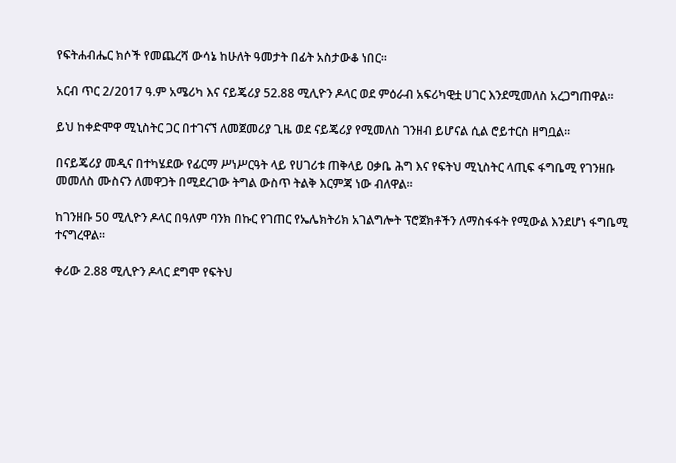የፍትሐብሔር ክሶች የመጨረሻ ውሳኔ ከሁለት ዓመታት በፊት አስታውቆ ነበር።

አርብ ጥር 2/2017 ዓ.ም አሜሪካ እና ናይጄሪያ 52.88 ሚሊዮን ዶላር ወደ ምዕራብ አፍሪካዊቷ ሀገር እንደሚመለስ አረጋግጠዋል።

ይህ ከቀድሞዋ ሚኒስትር ጋር በተገናኘ ለመጀመሪያ ጊዜ ወደ ናይጄሪያ የሚመለስ ገንዘብ ይሆናል ሲል ሮይተርስ ዘግቧል።

በናይጄሪያ መዲና በተካሄደው የፊርማ ሥነሥርዓት ላይ የሀገሪቱ ጠቅላይ ዐቃቤ ሕግ እና የፍትህ ሚኒስትር ላጢፍ ፋግቤሚ የገንዘቡ መመለስ ሙስናን ለመዋጋት በሚደረገው ትግል ውስጥ ትልቅ እርምጃ ነው ብለዋል።

ከገንዘቡ 50 ሚሊዮን ዶላር በዓለም ባንክ በኩር የገጠር የኤሌክትሪክ አገልግሎት ፕሮጀክቶችን ለማስፋፋት የሚውል እንደሆነ ፋግቤሚ ተናግረዋል።

ቀሪው 2.88 ሚሊዮን ዶላር ደግሞ የፍትህ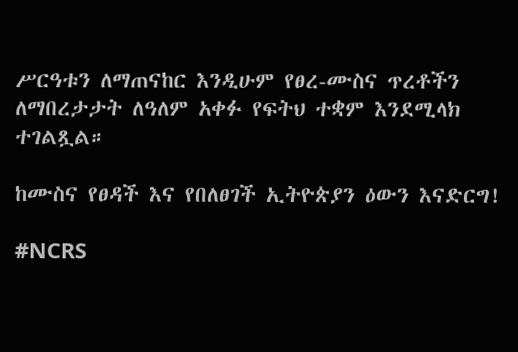ሥርዓቱን ለማጠናከር እንዲሁም የፀረ-ሙስና ጥረቶችን ለማበረታታት ለዓለም አቀፉ የፍትህ ተቋም እንደሚላክ ተገልጿል።

ከሙስና የፀዳች እና የበለፀገች ኢትዮጵያን ዕውን እናድርግ!

#NCRS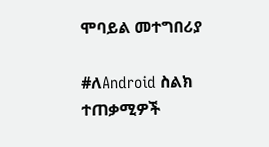ሞባይል መተግበሪያ

#ለAndroid ስልክ ተጠቃሚዎች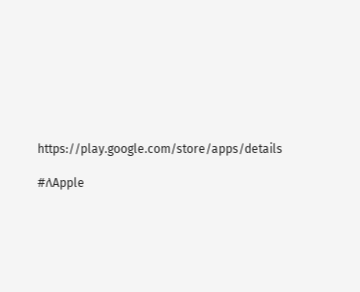https://play.google.com/store/apps/details

#ለApple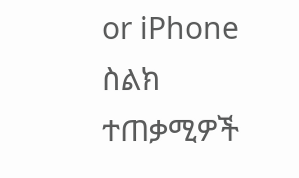or iPhone ስልክ ተጠቃሚዎች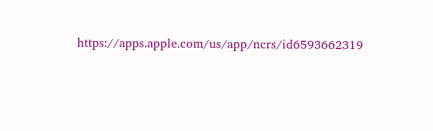https://apps.apple.com/us/app/ncrs/id6593662319